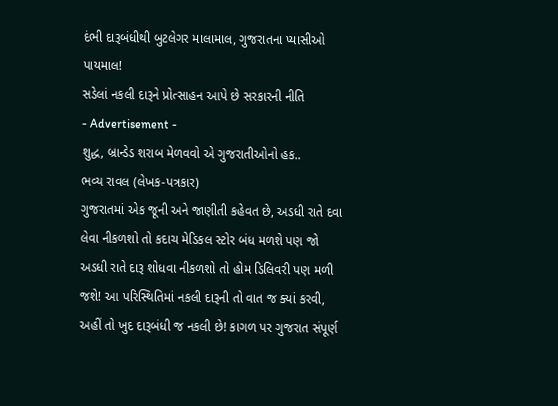દંભી દારૂબંધીથી બુટલેગર માલામાલ, ગુજરાતના પ્યાસીઓ પાયમાલ!
સડેલાં નકલી દારૂને પ્રોત્સાહન આપે છે સરકારની નીતિ
- Advertisement -
શુદ્ધ, બ્રાન્ડેડ શરાબ મેળવવો એ ગુજરાતીઓનો હક..
ભવ્ય રાવલ (લેખક-પત્રકાર)
ગુજરાતમાં એક જૂની અને જાણીતી કહેવત છે, અડધી રાતે દવા લેવા નીકળશો તો કદાચ મેડિકલ સ્ટોર બંધ મળશે પણ જો અડધી રાતે દારૂ શોધવા નીકળશો તો હોમ ડિલિવરી પણ મળી જશે! આ પરિસ્થિતિમાં નકલી દારૂની તો વાત જ ક્યાં કરવી, અહીં તો ખુદ દારૂબંધી જ નકલી છે! કાગળ પર ગુજરાત સંપૂર્ણ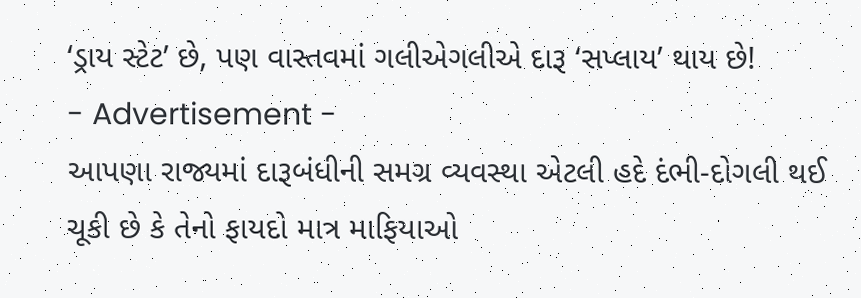‘ડ્રાય સ્ટેટ’ છે, પણ વાસ્તવમાં ગલીએગલીએ દારૂ ‘સપ્લાય’ થાય છે!
- Advertisement -
આપણા રાજ્યમાં દારૂબંધીની સમગ્ર વ્યવસ્થા એટલી હદે દંભી-દોગલી થઈ ચૂકી છે કે તેનો ફાયદો માત્ર માફિયાઓ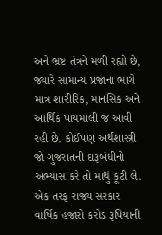અને ભ્રષ્ટ તંત્રને મળી રહ્યો છે, જ્યારે સામાન્ય પ્રજાના ભાગે માત્ર શારીરિક, માનસિક અને આર્થિક પાયમાલી જ આવી રહી છે. કોઈપણ અર્થશાસ્ત્રી જો ગુજરાતની દારૂબંધીનો અભ્યાસ કરે તો માથું કૂટી લે. એક તરફ રાજ્ય સરકાર વાર્ષિક હજારો કરોડ રૂપિયાની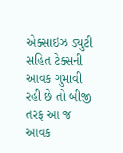એક્સાઇઝ ડ્યુટી સહિત ટેક્સની આવક ગુમાવી રહી છે તો બીજી તરફ આ જ આવક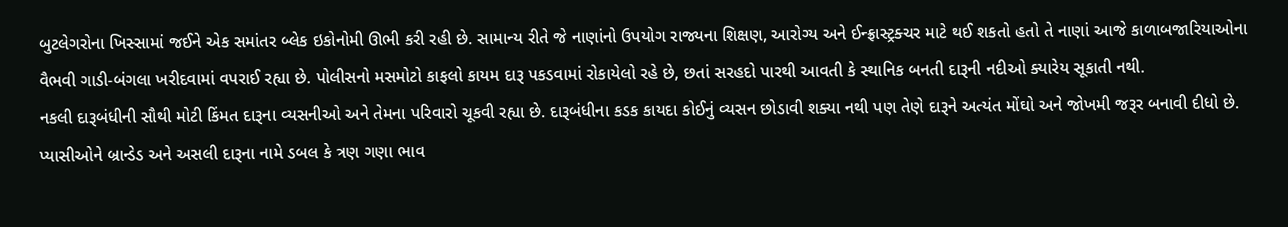બુટલેગરોના ખિસ્સામાં જઈને એક સમાંતર બ્લેક ઇકોનોમી ઊભી કરી રહી છે. સામાન્ય રીતે જે નાણાંનો ઉપયોગ રાજ્યના શિક્ષણ, આરોગ્ય અને ઈન્ફ્રાસ્ટ્રક્ચર માટે થઈ શકતો હતો તે નાણાં આજે કાળાબજારિયાઓના વૈભવી ગાડી-બંગલા ખરીદવામાં વપરાઈ રહ્યા છે. પોલીસનો મસમોટો કાફલો કાયમ દારૂ પકડવામાં રોકાયેલો રહે છે, છતાં સરહદો પારથી આવતી કે સ્થાનિક બનતી દારૂની નદીઓ ક્યારેય સૂકાતી નથી.
નકલી દારૂબંધીની સૌથી મોટી કિંમત દારૂના વ્યસનીઓ અને તેમના પરિવારો ચૂકવી રહ્યા છે. દારૂબંધીના કડક કાયદા કોઈનું વ્યસન છોડાવી શક્યા નથી પણ તેણે દારૂને અત્યંત મોંઘો અને જોખમી જરૂર બનાવી દીધો છે. પ્યાસીઓને બ્રાન્ડેડ અને અસલી દારૂના નામે ડબલ કે ત્રણ ગણા ભાવ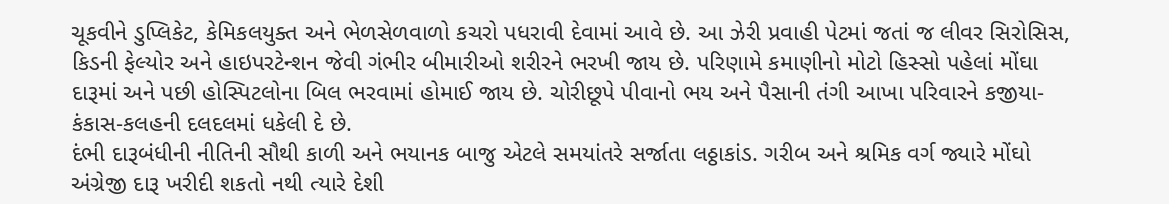ચૂકવીને ડુપ્લિકેટ, કેમિકલયુક્ત અને ભેળસેળવાળો કચરો પધરાવી દેવામાં આવે છે. આ ઝેરી પ્રવાહી પેટમાં જતાં જ લીવર સિરોસિસ, કિડની ફેલ્યોર અને હાઇપરટેન્શન જેવી ગંભીર બીમારીઓ શરીરને ભરખી જાય છે. પરિણામે કમાણીનો મોટો હિસ્સો પહેલાં મોંઘા દારૂમાં અને પછી હોસ્પિટલોના બિલ ભરવામાં હોમાઈ જાય છે. ચોરીછૂપે પીવાનો ભય અને પૈસાની તંગી આખા પરિવારને કજીયા-કંકાસ-કલહની દલદલમાં ધકેલી દે છે.
દંભી દારૂબંધીની નીતિની સૌથી કાળી અને ભયાનક બાજુ એટલે સમયાંતરે સર્જાતા લઠ્ઠાકાંડ. ગરીબ અને શ્રમિક વર્ગ જ્યારે મોંઘો અંગ્રેજી દારૂ ખરીદી શકતો નથી ત્યારે દેશી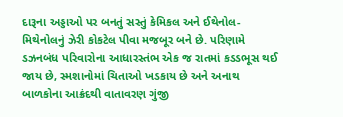દારૂના અડ્ડાઓ પર બનતું સસ્તું કેમિકલ અને ઈથેનોલ-મિથેનોલનું ઝેરી કોકટેલ પીવા મજબૂર બને છે. પરિણામે ડઝનબંધ પરિવારોના આધારસ્તંભ એક જ રાતમાં કડડભૂસ થઈ જાય છે, સ્મશાનોમાં ચિતાઓ ખડકાય છે અને અનાથ બાળકોના આક્રંદથી વાતાવરણ ગુંજી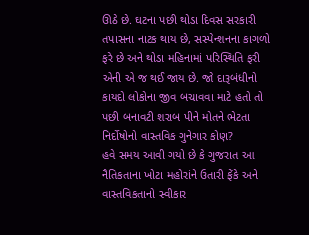ઊઠે છે. ઘટના પછી થોડા દિવસ સરકારી તપાસના નાટક થાય છે, સસ્પેન્શનના કાગળો ફરે છે અને થોડા મહિનામાં પરિસ્થિતિ ફરી એની એ જ થઈ જાય છે. જો દારૂબંધીનો કાયદો લોકોના જીવ બચાવવા માટે હતો તો પછી બનાવટી શરાબ પીને મોતને ભેટતા નિર્દોષોનો વાસ્તવિક ગુનેગાર કોણ?
હવે સમય આવી ગયો છે કે ગુજરાત આ નૈતિકતાના ખોટા મહોરાંને ઉતારી ફેંકે અને વાસ્તવિકતાનો સ્વીકાર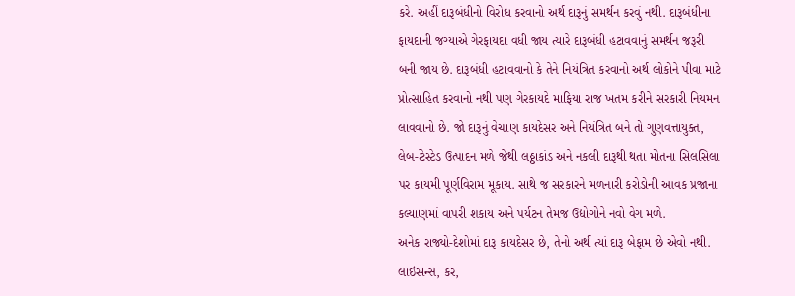કરે. અહીં દારૂબંધીનો વિરોધ કરવાનો અર્થ દારૂનું સમર્થન કરવું નથી. દારૂબંધીના ફાયદાની જગ્યાએ ગેરફાયદા વધી જાય ત્યારે દારૂબંધી હટાવવાનું સમર્થન જરૂરી બની જાય છે. દારૂબંધી હટાવવાનો કે તેને નિયંત્રિત કરવાનો અર્થ લોકોને પીવા માટે પ્રોત્સાહિત કરવાનો નથી પણ ગેરકાયદે માફિયા રાજ ખતમ કરીને સરકારી નિયમન લાવવાનો છે. જો દારૂનું વેચાણ કાયદેસર અને નિયંત્રિત બને તો ગુણવત્તાયુક્ત, લેબ-ટેસ્ટેડ ઉત્પાદન મળે જેથી લઠ્ઠાકાંડ અને નકલી દારૂથી થતા મોતના સિલસિલા પર કાયમી પૂર્ણવિરામ મૂકાય. સાથે જ સરકારને મળનારી કરોડોની આવક પ્રજાના કલ્યાણમાં વાપરી શકાય અને પર્યટન તેમજ ઉદ્યોગોને નવો વેગ મળે.
અનેક રાજ્યો-દેશોમાં દારૂ કાયદેસર છે, તેનો અર્થ ત્યાં દારૂ બેફામ છે એવો નથી. લાઇસન્સ, કર,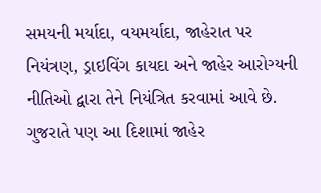સમયની મર્યાદા, વયમર્યાદા, જાહેરાત પર નિયંત્રણ, ડ્રાઇવિંગ કાયદા અને જાહેર આરોગ્યની નીતિઓ દ્વારા તેને નિયંત્રિત કરવામાં આવે છે. ગુજરાતે પણ આ દિશામાં જાહેર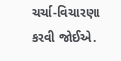ચર્ચા-વિચારણા કરવી જોઈએ.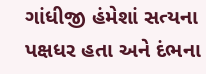ગાંધીજી હંમેશાં સત્યના પક્ષધર હતા અને દંભના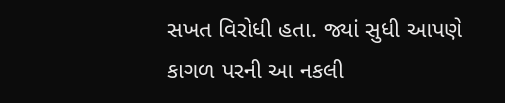સખત વિરોધી હતા. જ્યાં સુધી આપણે કાગળ પરની આ નકલી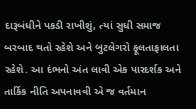દારૂબંધીને પકડી રાખીશું, ત્યાં સુધી સમાજ બરબાદ થતો રહેશે અને બુટલેગરો ફૂલતાફાલતા રહેશે. આ દંભનો અંત લાવી એક પારદર્શક અને તાર્કિક નીતિ અપનાવવી એ જ વર્તમાન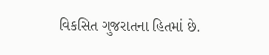વિકસિત ગુજરાતના હિતમાં છે.